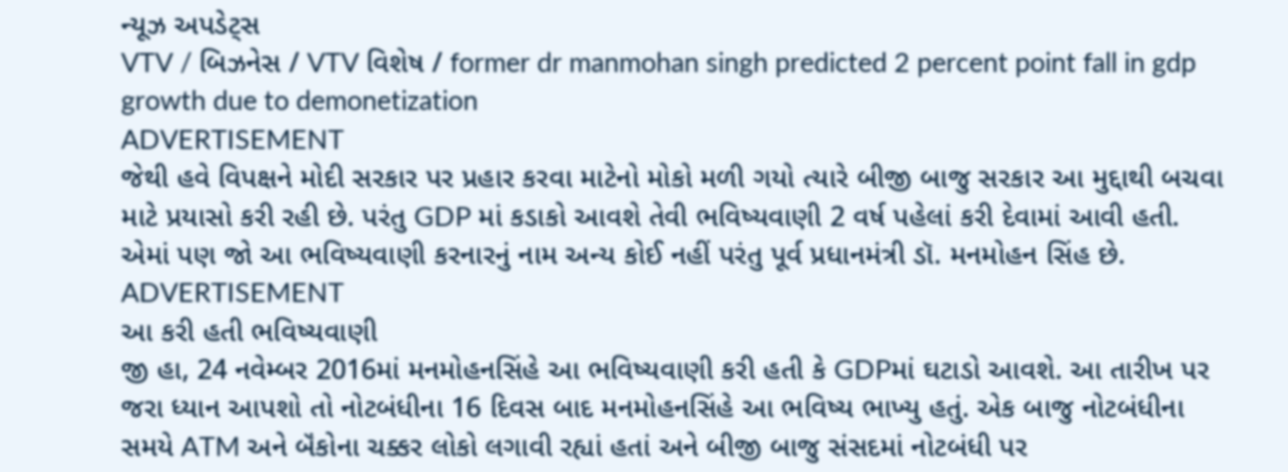ન્યૂઝ અપડેટ્સ
VTV / બિઝનેસ / VTV વિશેષ / former dr manmohan singh predicted 2 percent point fall in gdp growth due to demonetization
ADVERTISEMENT
જેથી હવે વિપક્ષને મોદી સરકાર પર પ્રહાર કરવા માટેનો મોકો મળી ગયો ત્યારે બીજી બાજુ સરકાર આ મુદ્દાથી બચવા માટે પ્રયાસો કરી રહી છે. પરંતુ GDP માં કડાકો આવશે તેવી ભવિષ્યવાણી 2 વર્ષ પહેલાં કરી દેવામાં આવી હતી. એમાં પણ જો આ ભવિષ્યવાણી કરનારનું નામ અન્ય કોઈ નહીં પરંતુ પૂર્વ પ્રધાનમંત્રી ડૉ. મનમોહન સિંહ છે.
ADVERTISEMENT
આ કરી હતી ભવિષ્યવાણી
જી હા, 24 નવેમ્બર 2016માં મનમોહનસિંહે આ ભવિષ્યવાણી કરી હતી કે GDPમાં ઘટાડો આવશે. આ તારીખ પર જરા ધ્યાન આપશો તો નોટબંધીના 16 દિવસ બાદ મનમોહનસિંહે આ ભવિષ્ય ભાખ્યુ હતું. એક બાજુ નોટબંધીના સમયે ATM અને બૅંકોના ચક્કર લોકો લગાવી રહ્યાં હતાં અને બીજી બાજુ સંસદમાં નોટબંધી પર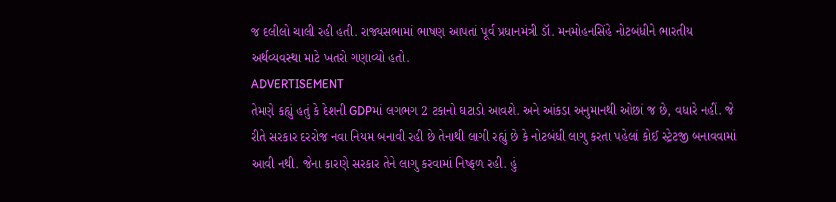જ દલીલો ચાલી રહી હતી. રાજ્યસભામાં ભાષણ આપતાં પૂર્વ પ્રધાનમંત્રી ડૉ. મનમોહનસિંહે નોટબંધીને ભારતીય અર્થવ્યવસ્થા માટે ખતરો ગણાવ્યો હતો.
ADVERTISEMENT
તેમણે કહ્યું હતું કે દેશની GDPમાં લગભગ 2 ટકાનો ઘટાડો આવશે. અને આંકડા અનુમાનથી ઓછાં જ છે, વધારે નહીં. જે રીતે સરકાર દરરોજ નવા નિયમ બનાવી રહી છે તેનાથી લાગી રહ્યું છે કે નોટબંધી લાગુ કરતા પહેલાં કોઈ સ્ટ્રેટજી બનાવવામાં આવી નથી. જેના કારણે સરકાર તેને લાગુ કરવામાં નિષ્ફળ રહી. હું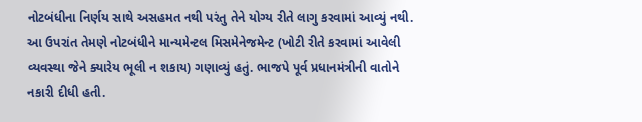નોટબંધીના નિર્ણય સાથે અસહમત નથી પરંતુ તેને યોગ્ય રીતે લાગુ કરવામાં આવ્યું નથી. આ ઉપરાંત તેમણે નોટબંધીને માન્યમેન્ટલ મિસમેનેજમેન્ટ (ખોટી રીતે કરવામાં આવેલી વ્યવસ્થા જેને ક્યારેય ભૂલી ન શકાય) ગણાવ્યું હતું. ભાજપે પૂર્વ પ્રધાનમંત્રીની વાતોને નકારી દીધી હતી.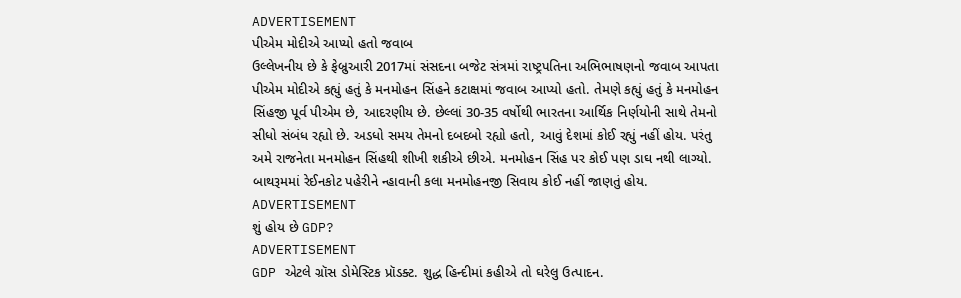ADVERTISEMENT
પીએમ મોદીએ આપ્યો હતો જવાબ
ઉલ્લેખનીય છે કે ફેબ્રુઆરી 2017માં સંસદના બજેટ સંત્રમાં રાષ્ટ્રપતિના અભિભાષણનો જવાબ આપતા પીએમ મોદીએ કહ્યું હતું કે મનમોહન સિંહને કટાક્ષમાં જવાબ આપ્યો હતો. તેમણે કહ્યું હતું કે મનમોહન સિંહજી પૂર્વ પીએમ છે, આદરણીય છે. છેલ્લાં 30-35 વર્ષોથી ભારતના આર્થિક નિર્ણયોની સાથે તેમનો સીધો સંબંધ રહ્યો છે. અડધો સમય તેમનો દબદબો રહ્યો હતો, આવું દેશમાં કોઈ રહ્યું નહીં હોય. પરંતુ અમે રાજનેતા મનમોહન સિંહથી શીખી શકીએ છીએ. મનમોહન સિંહ પર કોઈ પણ ડાઘ નથી લાગ્યો. બાથરૂમમાં રેઈનકોટ પહેરીને ન્હાવાની કલા મનમોહનજી સિવાય કોઈ નહીં જાણતું હોય.
ADVERTISEMENT
શું હોય છે GDP?
ADVERTISEMENT
GDP એટલે ગ્રૉસ ડોમેસ્ટિક પ્રૉડક્ટ. શુદ્ધ હિન્દીમાં કહીએ તો ઘરેલુ ઉત્પાદન.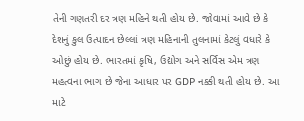તેની ગણતરી દર ત્રણ મહિને થતી હોય છે. જોવામાં આવે છે કે દેશનું કુલ ઉત્પાદન છેલ્લાં ત્રણ મહિનાની તુલનામાં કેટલું વધારે કે ઓછું હોય છે. ભારતમાં કૃષિ, ઉદ્યોગ અને સર્વિસ એમ ત્રણ મહત્વના ભાગ છે જેના આધાર પર GDP નક્કી થતી હોય છે. આ માટે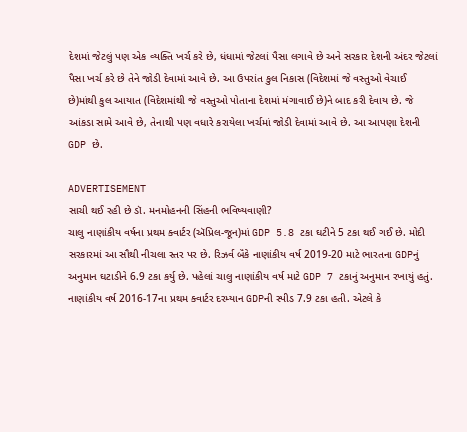દેશમાં જેટલું પણ એક વ્યક્તિ ખર્ચ કરે છે, ધંધામાં જેટલાં પૈસા લગાવે છે અને સરકાર દેશની અંદર જેટલાં પૈસા ખર્ચ કરે છે તેને જોડી દેવામાં આવે છે. આ ઉપરાંત કુલ નિકાસ (વિદેશમાં જે વસ્તુઓ વેચાઈ છે)માંથી કુલ આયાત (વિદેશમાંથી જે વસ્તુઓ પોતાના દેશમાં મંગાવાઈ છે)ને બાદ કરી દેવાય છે. જે આંકડા સામે આવે છે, તેનાથી પણ વધારે કરાયેલા ખર્ચમાં જોડી દેવામાં આવે છે. આ આપણા દેશની GDP છે.

ADVERTISEMENT
સાચી થઈ રહી છે ડૉ. મનમોહનની સિંહની ભવિષ્યવાણી?
ચાલુ નાણાંકીય વર્ષના પ્રથમ ક્વાર્ટર (ઍપ્રિલ-જૂન)માં GDP 5.8 ટકા ઘટીને 5 ટકા થઈ ગઈ છે. મોદી સરકારમાં આ સૌથી નીચલા સ્તર પર છે. રિઝર્વ બૅંકે નાણાંકીય વર્ષ 2019-20 માટે ભારતના GDPનું અનુમાન ઘટાડીને 6.9 ટકા કર્યુ છે. પહેલાં ચાલુ નાણાંકીય વર્ષ માટે GDP 7 ટકાનું અનુમાન રખાયું હતું. નાણાંકીય વર્ષ 2016-17ના પ્રથમ ક્વાર્ટર દરમ્યાન GDPની સ્પીડ 7.9 ટકા હતી. એટલે કે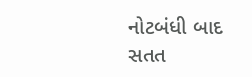નોટબંધી બાદ સતત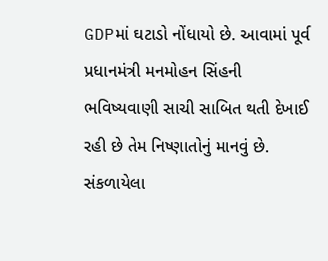GDPમાં ઘટાડો નોંધાયો છે. આવામાં પૂર્વ પ્રધાનમંત્રી મનમોહન સિંહની ભવિષ્યવાણી સાચી સાબિત થતી દેખાઈ રહી છે તેમ નિષ્ણાતોનું માનવું છે.
સંકળાયેલા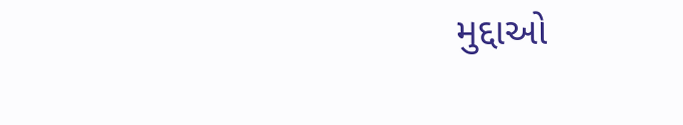મુદ્દાઓ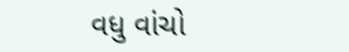વધુ વાંચો